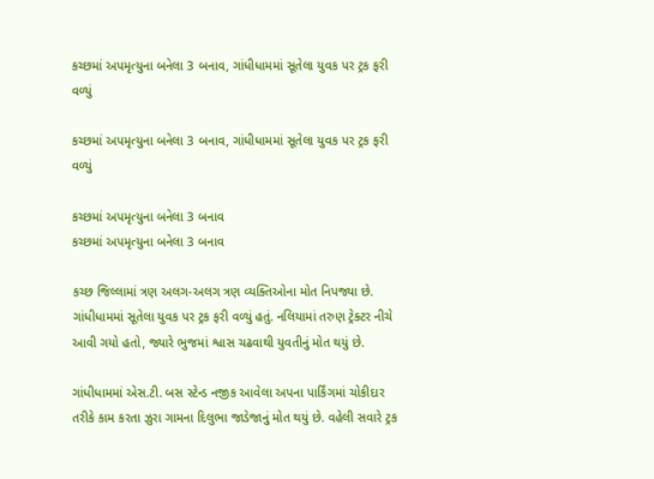કચ્છમાં અપમૃત્યુના બનેલા 3 બનાવ, ગાંધીધામમાં સૂતેલા યુવક પર ટ્રક ફરી વળ્યું

કચ્છમાં અપમૃત્યુના બનેલા 3 બનાવ, ગાંધીધામમાં સૂતેલા યુવક પર ટ્રક ફરી વળ્યું

કચ્છમાં અપમૃત્યુના બનેલા 3 બનાવ
કચ્છમાં અપમૃત્યુના બનેલા 3 બનાવ

કચ્છ જિલ્લામાં ત્રણ અલગ-અલગ ત્રણ વ્યક્તિઓના મોત નિપજ્યા છે. ગાંધીધામમાં સૂતેલા યુવક પર ટ્રક ફરી વળ્યું હતું. નલિયામાં તરુણ ટ્રેક્ટર નીચે આવી ગયો હતો, જ્યારે ભુજમાં શ્વાસ ચઢવાથી યુવતીનું મોત થયું છે.

ગાંધીધામમાં એસ.ટી. બસ સ્ટેન્ડ નજીક આવેલા અપના પાર્કિંગમાં ચોકીદાર તરીકે કામ કરતા ઝુરા ગામના દિલુભા જાડેજાનું મોત થયું છે. વહેલી સવારે ટ્રક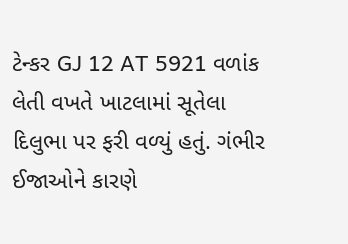ટેન્કર GJ 12 AT 5921 વળાંક લેતી વખતે ખાટલામાં સૂતેલા દિલુભા પર ફરી વળ્યું હતું. ગંભીર ઈજાઓને કારણે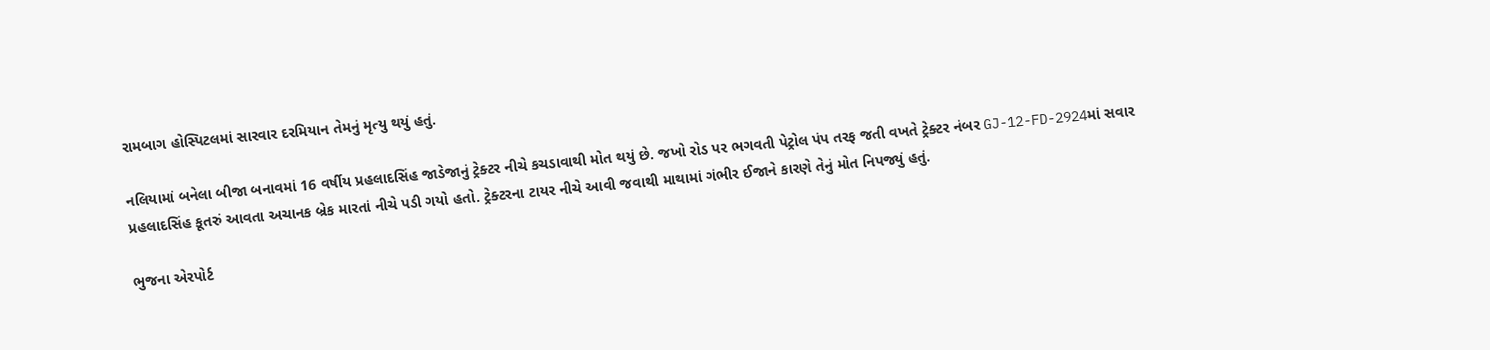રામબાગ હોસ્પિટલમાં સારવાર દરમિયાન તેમનું મૃત્યુ થયું હતું.

નલિયામાં બનેલા બીજા બનાવમાં 16 વર્ષીય પ્રહલાદસિંહ જાડેજાનું ટ્રેક્ટર નીચે કચડાવાથી મોત થયું છે. જખો રોડ પર ભગવતી પેટ્રોલ પંપ તરફ જતી વખતે ટ્રેક્ટર નંબર GJ-12-FD-2924માં સવાર પ્રહલાદસિંહ કૂતરું આવતા અચાનક બ્રેક મારતાં નીચે પડી ગયો હતો. ટ્રેક્ટરના ટાયર નીચે આવી જવાથી માથામાં ગંભીર ઈજાને કારણે તેનું મોત નિપજ્યું હતું.

ભુજના એરપોર્ટ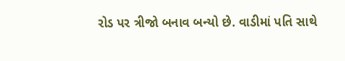રોડ પર ત્રીજો બનાવ બન્યો છે. વાડીમાં પતિ સાથે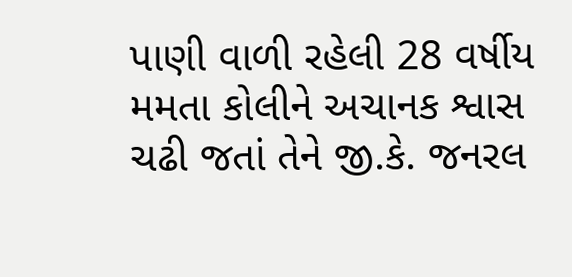પાણી વાળી રહેલી 28 વર્ષીય મમતા કોલીને અચાનક શ્વાસ ચઢી જતાં તેને જી.કે. જનરલ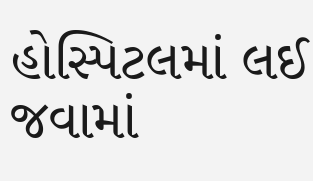હોસ્પિટલમાં લઈ જવામાં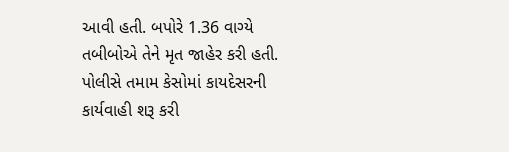આવી હતી. બપોરે 1.36 વાગ્યે તબીબોએ તેને મૃત જાહેર કરી હતી. પોલીસે તમામ કેસોમાં કાયદેસરની કાર્યવાહી શરૂ કરી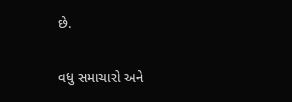છે.

વધુ સમાચારો અને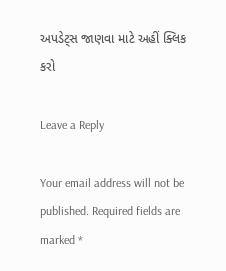અપડેટ્સ જાણવા માટે અહીં ક્લિક કરો

Leave a Reply

Your email address will not be published. Required fields are marked *